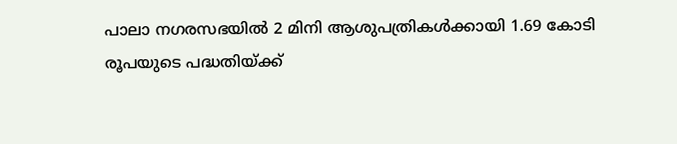പാലാ നഗരസഭയിൽ 2 മിനി ആശുപത്രികൾക്കായി 1.69 കോടി രൂപയുടെ പദ്ധതിയ്ക്ക്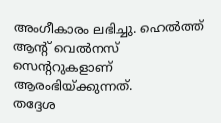അംഗീകാരം ലഭിച്ചു. ഹെൽത്ത് ആന്റ് വെൽനസ് സെന്ററുകളാണ് ആരംഭിയ്ക്കുന്നത്.
തദ്ദേശ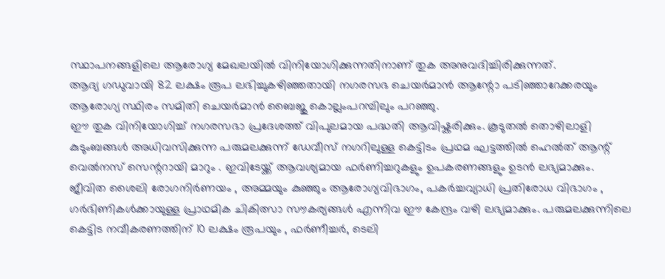സ്ഥാപനങ്ങളിലെ ആരോഗ്യ മേഖലയിൽ വിനിയോഗിക്കുന്നതിനാണ് തുക അനുവദിച്ചിരിക്കുന്നത്.
ആദ്യ ഗഡുവായി 82 ലക്ഷം രൂപ ലഭിച്ചുകഴിഞ്ഞതായി നഗരസഭ ചെയർമാൻ ആന്റോ പടിഞ്ഞാറേക്കരയും ആരോഗ്യ സ്ഥിരം സമിതി ചെയർമാൻ ബൈജു കൊല്ലംപറമ്പിലും പറഞ്ഞു.
ഈ തുക വിനിയോഗിച്ച് നഗരസഭാ പ്രദേശത്ത് വിപുലമായ പദ്ധതി ആവിഷ്കരിക്കും. കൂടുതൽ തൊഴിലാളി കുടുംബങ്ങൾ അധിവസിക്കുന്ന പരുമലക്കുന്ന് ഡേവീസ് നഗറിലുള്ള കെട്ടിടം പ്രഥമ ഘട്ടത്തിൽ ഹെൽത് ആന്റ് വെൽനസ് സെന്ററായി മാറും . ഇവിടേയ്ക്ക് ആവശ്യമായ ഫർണിച്ചറുകളും ഉപകരണങ്ങളും ഉടൻ ലഭ്യമാക്കും.
ജീവിത ശൈലി രോഗനിർണയം , അമ്മയും കുഞ്ഞും ആരോഗ്യവിഭാഗം, പകർച്ചവ്യാധി പ്രതിരോധ വിഭാഗം , ഗർഭിണികൾക്കായുള്ള പ്രാഥമിക ചികിത്സാ സൗകര്യങ്ങൾ എന്നിവ ഈ കേന്ദ്രം വഴി ലഭ്യമാക്കും. പരുമലക്കുന്നിലെ കെട്ടിട നവീകരണത്തിന് 10 ലക്ഷം രൂപയും , ഫർണീച്ചർ, ടെലി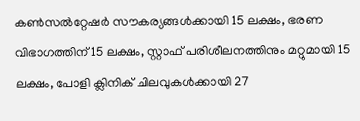കൺസൽറ്റേഷർ സൗകര്യങ്ങൾക്കായി 15 ലക്ഷം, ഭരണ വിഭാഗത്തിന് 15 ലക്ഷം, സ്റ്റാഫ് പരിശീലനത്തിനും മറ്റുമായി 15 ലക്ഷം, പോളി ക്ലിനിക് ചിലവുകൾക്കായി 27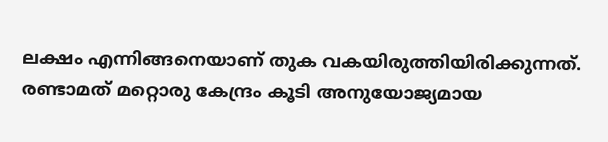ലക്ഷം എന്നിങ്ങനെയാണ് തുക വകയിരുത്തിയിരിക്കുന്നത്.
രണ്ടാമത് മറ്റൊരു കേന്ദ്രം കൂടി അനുയോജ്യമായ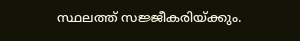സ്ഥലത്ത് സജ്ജീകരിയ്ക്കും.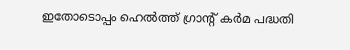ഇതോടൊപ്പം ഹെൽത്ത് ഗ്രാന്റ് കർമ പദ്ധതി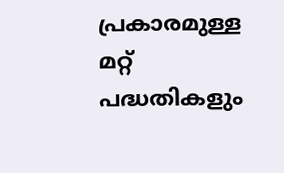പ്രകാരമുള്ള മറ്റ് പദ്ധതികളും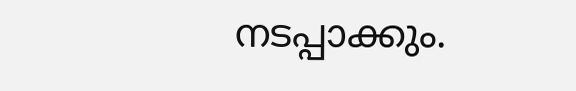നടപ്പാക്കും.